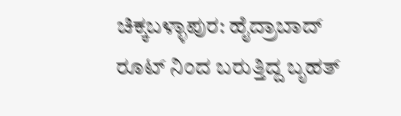ಚಿಕ್ಕಬಳ್ಳಾಪುರ: ಹೈದ್ರಾಬಾದ್ ರೂಟ್ ನಿಂದ ಬರುತ್ತಿದ್ದ ಬೃಹತ್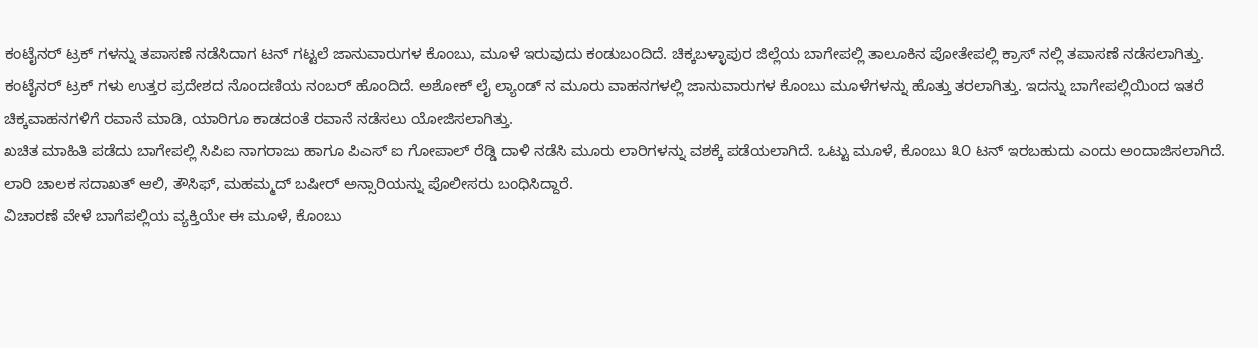ಕಂಟೈನರ್ ಟ್ರಕ್ ಗಳನ್ನು ತಪಾಸಣೆ ನಡೆಸಿದಾಗ ಟನ್ ಗಟ್ಟಲೆ ಜಾನುವಾರುಗಳ ಕೊಂಬು, ಮೂಳೆ ಇರುವುದು ಕಂಡುಬಂದಿದೆ. ಚಿಕ್ಕಬಳ್ಳಾಪುರ ಜಿಲ್ಲೆಯ ಬಾಗೇಪಲ್ಲಿ ತಾಲೂಕಿನ ಪೋತೇಪಲ್ಲಿ ಕ್ರಾಸ್ ನಲ್ಲಿ ತಪಾಸಣೆ ನಡೆಸಲಾಗಿತ್ತು.
ಕಂಟೈನರ್ ಟ್ರಕ್ ಗಳು ಉತ್ತರ ಪ್ರದೇಶದ ನೊಂದಣಿಯ ನಂಬರ್ ಹೊಂದಿದೆ. ಅಶೋಕ್ ಲೈ ಲ್ಯಾಂಡ್ ನ ಮೂರು ವಾಹನಗಳಲ್ಲಿ ಜಾನುವಾರುಗಳ ಕೊಂಬು ಮೂಳೆಗಳನ್ನು ಹೊತ್ತು ತರಲಾಗಿತ್ತು. ಇದನ್ನು ಬಾಗೇಪಲ್ಲಿಯಿಂದ ಇತರೆ ಚಿಕ್ಕವಾಹನಗಳಿಗೆ ರವಾನೆ ಮಾಡಿ, ಯಾರಿಗೂ ಕಾಡದಂತೆ ರವಾನೆ ನಡೆಸಲು ಯೋಜಿಸಲಾಗಿತ್ತು.
ಖಚಿತ ಮಾಹಿತಿ ಪಡೆದು ಬಾಗೇಪಲ್ಲಿ ಸಿಪಿಐ ನಾಗರಾಜು ಹಾಗೂ ಪಿಎಸ್ ಐ ಗೋಪಾಲ್ ರೆಡ್ಡಿ ದಾಳಿ ನಡೆಸಿ ಮೂರು ಲಾರಿಗಳನ್ನು ವಶಕ್ಕೆ ಪಡೆಯಲಾಗಿದೆ. ಒಟ್ಟು ಮೂಳೆ, ಕೊಂಬು ೩೦ ಟನ್ ಇರಬಹುದು ಎಂದು ಅಂದಾಜಿಸಲಾಗಿದೆ. ಲಾರಿ ಚಾಲಕ ಸದಾಖತ್ ಆಲಿ, ತೌಸಿಫ್, ಮಹಮ್ಮದ್ ಬಷೀರ್ ಅನ್ಸಾರಿಯನ್ನು ಪೊಲೀಸರು ಬಂಧಿಸಿದ್ದಾರೆ.
ವಿಚಾರಣೆ ವೇಳೆ ಬಾಗೆಪಲ್ಲಿಯ ವ್ಯಕ್ತಿಯೇ ಈ ಮೂಳೆ, ಕೊಂಬು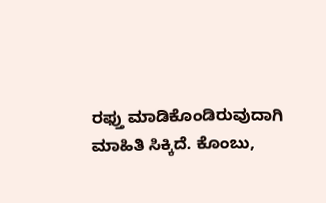ರಫ್ತು ಮಾಡಿಕೊಂಡಿರುವುದಾಗಿ ಮಾಹಿತಿ ಸಿಕ್ಕಿದೆ. ಕೊಂಬು,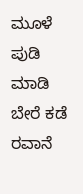ಮೂಳೆ ಪುಡಿ ಮಾಡಿ ಬೇರೆ ಕಡೆ ರವಾನೆ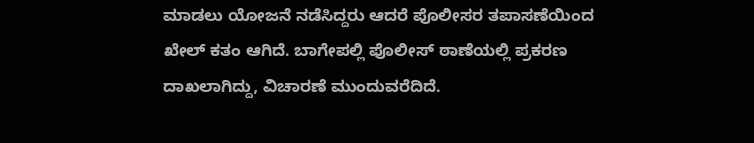ಮಾಡಲು ಯೋಜನೆ ನಡೆಸಿದ್ದರು ಆದರೆ ಪೊಲೀಸರ ತಪಾಸಣೆಯಿಂದ ಖೇಲ್ ಕತಂ ಆಗಿದೆ. ಬಾಗೇಪಲ್ಲಿ ಪೊಲೀಸ್ ಠಾಣೆಯಲ್ಲಿ ಪ್ರಕರಣ ದಾಖಲಾಗಿದ್ದು, ವಿಚಾರಣೆ ಮುಂದುವರೆದಿದೆ.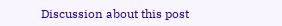Discussion about this post